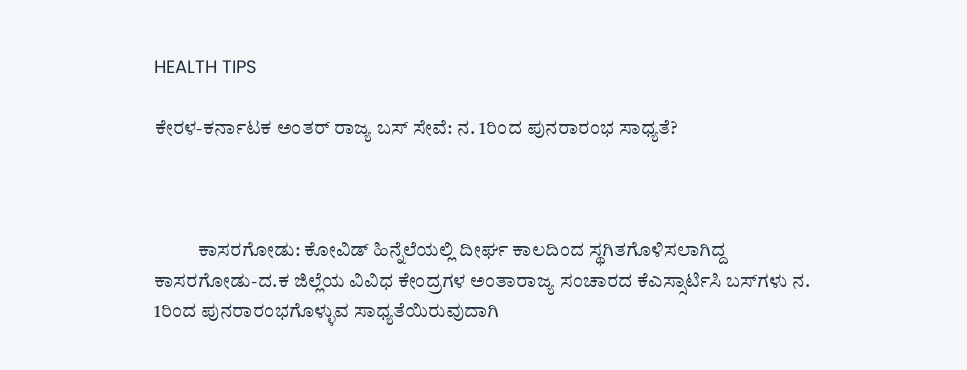HEALTH TIPS

ಕೇರಳ-ಕರ್ನಾಟಕ ಅಂತರ್ ರಾಜ್ಯ ಬಸ್ ಸೇವೆ: ನ. 1ರಿಂದ ಪುನರಾರಂಭ ಸಾಧ್ಯತೆ?



           ಕಾಸರಗೋಡು: ಕೋವಿಡ್ ಹಿನ್ನೆಲೆಯಲ್ಲಿ ದೀರ್ಘ ಕಾಲದಿಂದ ಸ್ಥಗಿತಗೊಳಿಸಲಾಗಿದ್ದ ಕಾಸರಗೋಡು-ದ.ಕ ಜಿಲ್ಲೆಯ ವಿವಿಧ ಕೇಂದ್ರಗಳ ಅಂತಾರಾಜ್ಯ ಸಂಚಾರದ ಕೆಎಸ್ಸಾರ್ಟಿಸಿ ಬಸ್‍ಗಳು ನ. 1ರಿಂದ ಪುನರಾರಂಭಗೊಳ್ಳುವ ಸಾಧ್ಯತೆಯಿರುವುದಾಗಿ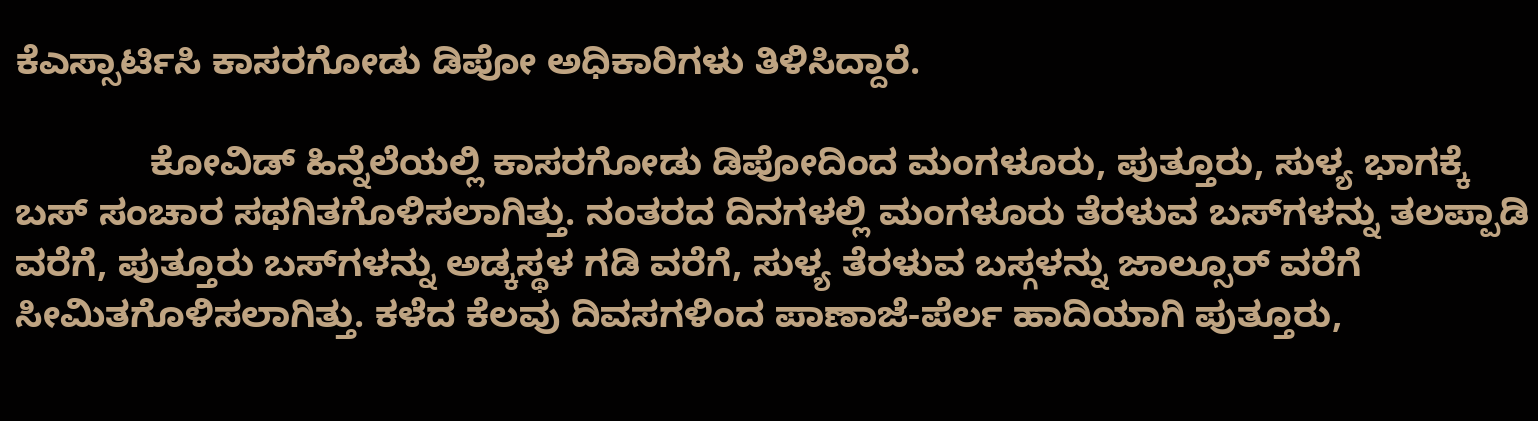ಕೆಎಸ್ಸಾರ್ಟಿಸಿ ಕಾಸರಗೋಡು ಡಿಪೋ ಅಧಿಕಾರಿಗಳು ತಿಳಿಸಿದ್ದಾರೆ.

             ಕೋವಿಡ್ ಹಿನ್ನೆಲೆಯಲ್ಲಿ ಕಾಸರಗೋಡು ಡಿಪೋದಿಂದ ಮಂಗಳೂರು, ಪುತ್ತೂರು, ಸುಳ್ಯ ಭಾಗಕ್ಕೆ ಬಸ್ ಸಂಚಾರ ಸಥಗಿತಗೊಳಿಸಲಾಗಿತ್ತು. ನಂತರದ ದಿನಗಳಲ್ಲಿ ಮಂಗಳೂರು ತೆರಳುವ ಬಸ್‍ಗಳನ್ನು ತಲಪ್ಪಾಡಿ ವರೆಗೆ, ಪುತ್ತೂರು ಬಸ್‍ಗಳನ್ನು ಅಡ್ಕಸ್ಥಳ ಗಡಿ ವರೆಗೆ, ಸುಳ್ಯ ತೆರಳುವ ಬಸ್ಗಳನ್ನು ಜಾಲ್ಸೂರ್ ವರೆಗೆ ಸೀಮಿತಗೊಳಿಸಲಾಗಿತ್ತು. ಕಳೆದ ಕೆಲವು ದಿವಸಗಳಿಂದ ಪಾಣಾಜೆ-ಪೆರ್ಲ ಹಾದಿಯಾಗಿ ಪುತ್ತೂರು,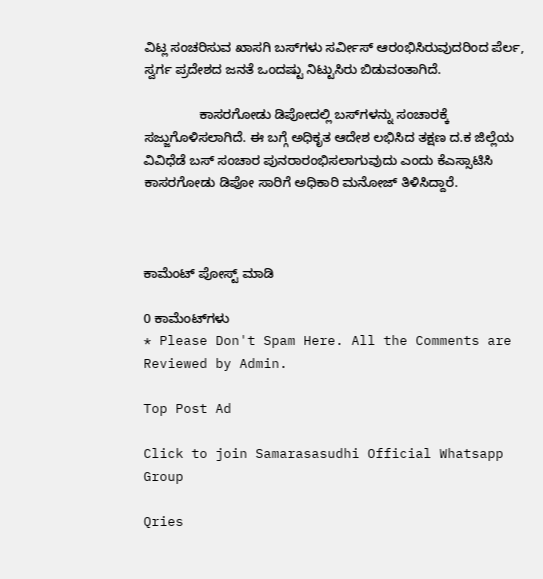ವಿಟ್ಲ ಸಂಚರಿಸುವ ಖಾಸಗಿ ಬಸ್‍ಗಳು ಸರ್ವೀಸ್ ಆರಂಭಿಸಿರುವುದರಿಂದ ಪೆರ್ಲ, ಸ್ವರ್ಗ ಪ್ರದೇಶದ ಜನತೆ ಒಂದಷ್ಟು ನಿಟ್ಟುಸಿರು ಬಿಡುವಂತಾಗಿದೆ.

               ಕಾಸರಗೋಡು ಡಿಪೋದಲ್ಲಿ ಬಸ್‍ಗಳನ್ನು ಸಂಚಾರಕ್ಕೆ ಸಜ್ಜುಗೊಳಿಸಲಾಗಿದೆ. ಈ ಬಗ್ಗೆ ಅಧಿಕೃತ ಆದೇಶ ಲಭಿಸಿದ ತಕ್ಷಣ ದ.ಕ ಜಿಲ್ಲೆಯ ವಿವಿಧೆಡೆ ಬಸ್ ಸಂಚಾರ ಪುನರಾರಂಭಿಸಲಾಗುವುದು ಎಂದು ಕೆಎಸ್ಸಾಟಿಸಿ ಕಾಸರಗೋಡು ಡಿಪೋ ಸಾರಿಗೆ ಅಧಿಕಾರಿ ಮನೋಜ್ ತಿಳಿಸಿದ್ದಾರೆ.



ಕಾಮೆಂಟ್‌‌ ಪೋಸ್ಟ್‌ ಮಾಡಿ

0 ಕಾಮೆಂಟ್‌ಗಳು
* Please Don't Spam Here. All the Comments are Reviewed by Admin.

Top Post Ad

Click to join Samarasasudhi Official Whatsapp Group

Qries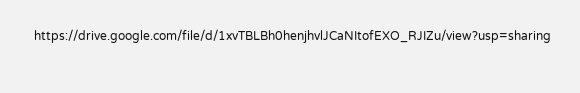https://drive.google.com/file/d/1xvTBLBh0henjhvlJCaNItofEXO_RJIZu/view?usp=sharing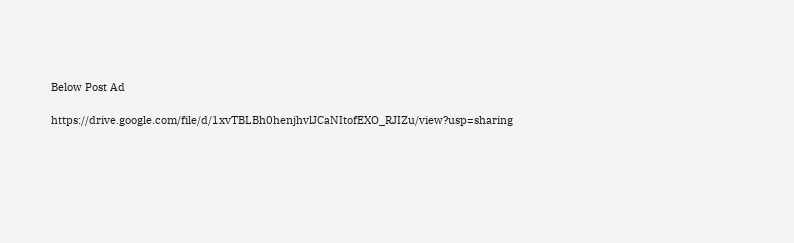Below Post Ad

https://drive.google.com/file/d/1xvTBLBh0henjhvlJCaNItofEXO_RJIZu/view?usp=sharing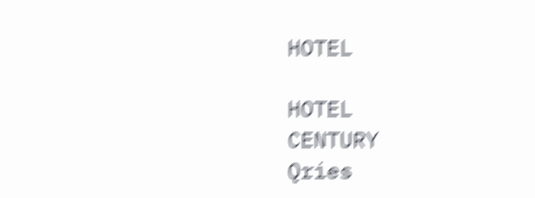HOTEL

HOTEL
CENTURY
Qries